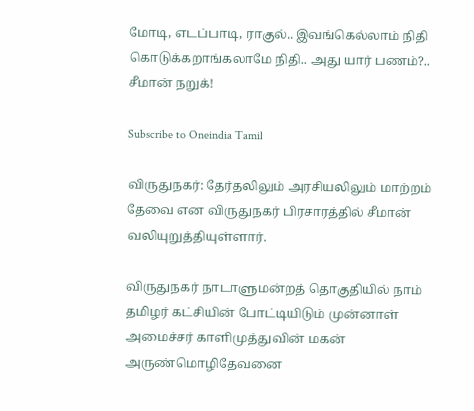மோடி, எடப்பாடி, ராகுல்.. இவங்கெல்லாம் நிதி கொடுக்கறாங்கலாமே நிதி.. அது யார் பணம்?.. சீமான் நறுக்!

Subscribe to Oneindia Tamil

விருதுநகர்: தேர்தலிலும் அரசியலிலும் மாற்றம் தேவை என விருதுநகர் பிரசாரத்தில் சீமான் வலியுறுத்தியுள்ளார்.

விருதுநகர் நாடாளுமன்றத் தொகுதியில் நாம் தமிழர் கட்சியின் போட்டியிடும் முன்னாள் அமைச்சர் காளிமுத்துவின் மகன் அருண்மொழிதேவனை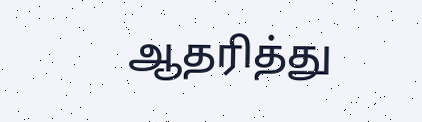ஆதரித்து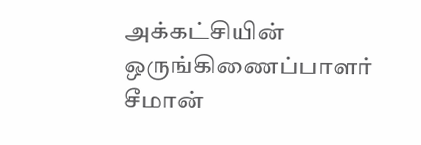அக்கட்சியின் ஒருங்கிணைப்பாளர் சீமான்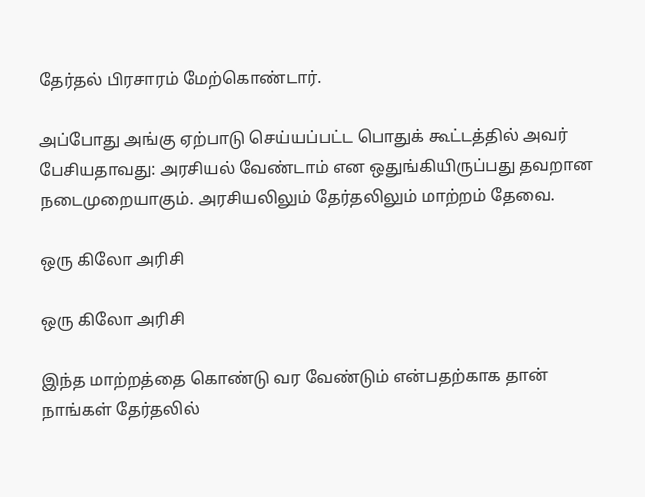தேர்தல் பிரசாரம் மேற்கொண்டார்.

அப்போது அங்கு ஏற்பாடு செய்யப்பட்ட பொதுக் கூட்டத்தில் அவர் பேசியதாவது: அரசியல் வேண்டாம் என ஒதுங்கியிருப்பது தவறான நடைமுறையாகும். அரசியலிலும் தேர்தலிலும் மாற்றம் தேவை.

ஒரு கிலோ அரிசி

ஒரு கிலோ அரிசி

இந்த மாற்றத்தை கொண்டு வர வேண்டும் என்பதற்காக தான் நாங்கள் தேர்தலில்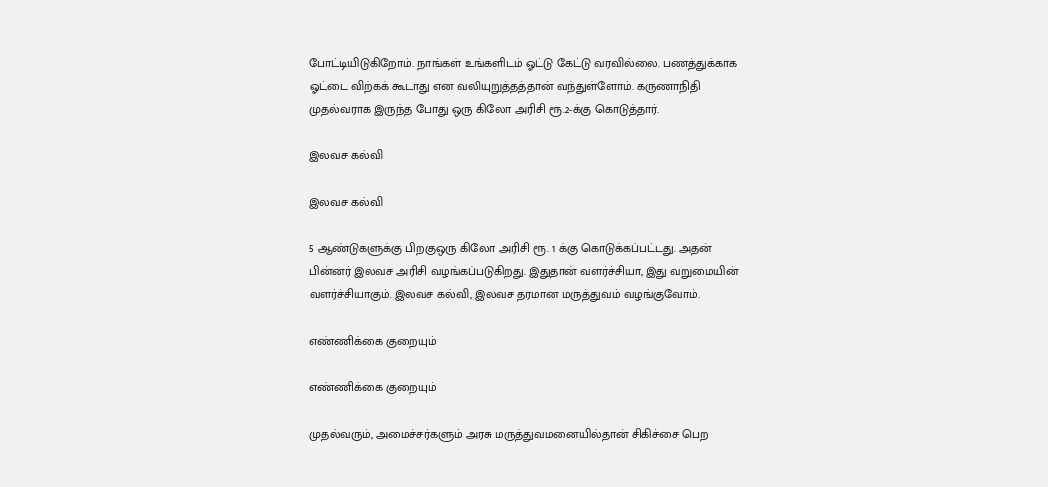போட்டியிடுகிறோம். நாங்கள் உங்களிடம் ஓட்டு கேட்டு வரவில்லை. பணத்துக்காக ஓட்டை விற்கக் கூடாது என வலியுறுத்தத்தான் வந்துள்ளோம். கருணாநிதி முதல்வராக இருந்த போது ஒரு கிலோ அரிசி ரூ.2-க்கு கொடுத்தார்.

இலவச கல்வி

இலவச கல்வி

5 ஆண்டுகளுக்கு பிறகுஒரு கிலோ அரிசி ரூ. 1 க்கு கொடுக்கப்பட்டது. அதன் பின்னர் இலவச அரிசி வழங்கப்படுகிறது. இதுதான் வளர்ச்சியா, இது வறுமையின் வளர்ச்சியாகும். இலவச கல்வி, இலவச தரமான மருத்துவம் வழங்குவோம்.

எண்ணிக்கை குறையும்

எண்ணிக்கை குறையும்

முதல்வரும், அமைச்சர்களும் அரசு மருத்துவமனையில்தான் சிகிச்சை பெற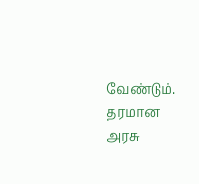வேண்டும். தரமான அரசு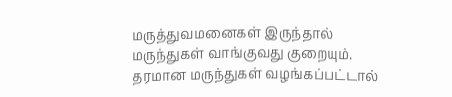மருத்துவமனைகள் இருந்தால் மருந்துகள் வாங்குவது குறையும். தரமான மருந்துகள் வழங்கப்பட்டால்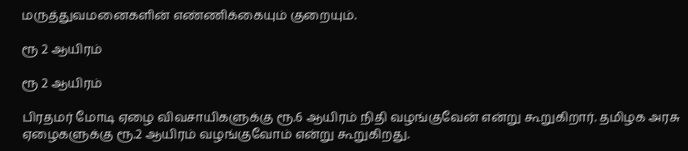மருத்துவமனைகளின் எண்ணிக்கையும் குறையும்.

ரூ 2 ஆயிரம்

ரூ 2 ஆயிரம்

பிரதமர் மோடி ஏழை விவசாயிகளுக்கு ரூ.6 ஆயிரம் நிதி வழங்குவேன் என்று கூறுகிறார். தமிழக அரசு ஏழைகளுக்கு ரூ.2 ஆயிரம் வழங்குவோம் என்று கூறுகிறது.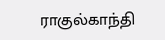ராகுல்காந்தி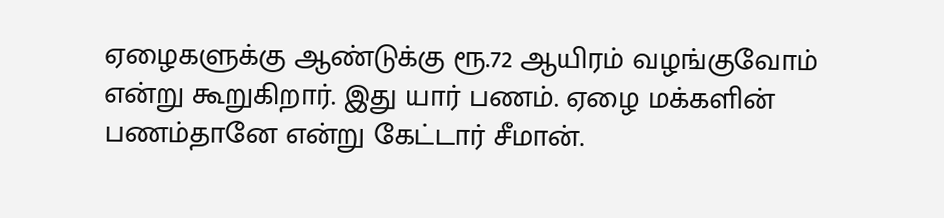ஏழைகளுக்கு ஆண்டுக்கு ரூ.72 ஆயிரம் வழங்குவோம் என்று கூறுகிறார். இது யார் பணம். ஏழை மக்களின் பணம்தானே என்று கேட்டார் சீமான்.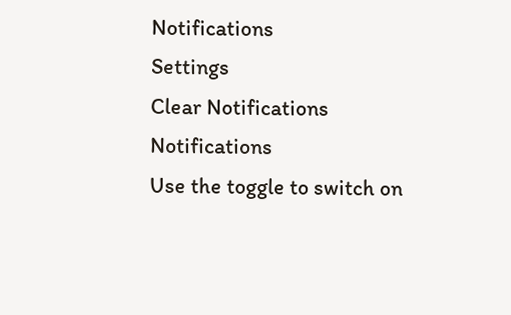Notifications
Settings
Clear Notifications
Notifications
Use the toggle to switch on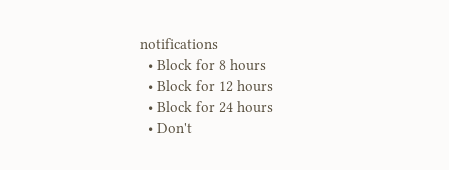notifications
  • Block for 8 hours
  • Block for 12 hours
  • Block for 24 hours
  • Don't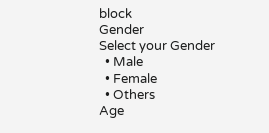block
Gender
Select your Gender
  • Male
  • Female
  • Others
Age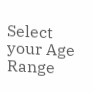Select your Age Range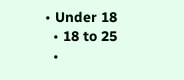• Under 18
  • 18 to 25
  •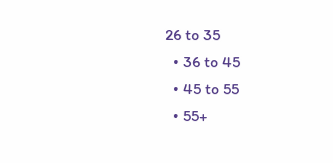26 to 35
  • 36 to 45
  • 45 to 55
  • 55+